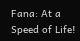Fana: At a Speed of Life!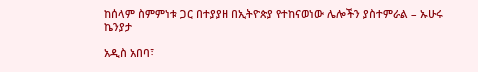ከሰላም ስምምነቱ ጋር በተያያዘ በኢትዮጵያ የተከናወነው ሌሎችን ያስተምራል – ኡሁሩ ኬንያታ

አዲስ አበባ፣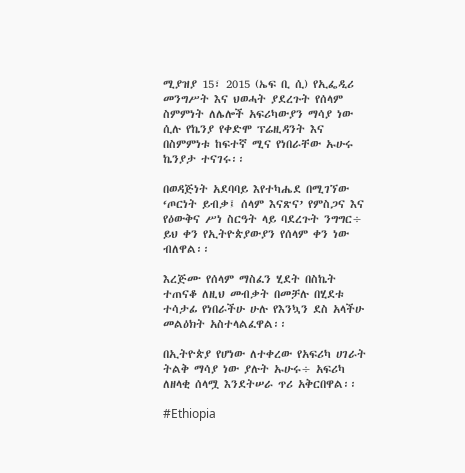ሚያዝያ 15፣ 2015 (ኤፍ ቢ ሲ) የኢፌዲሪ መንግሥት እና ህወሓት ያደረጉት የሰላም ስምምነት ለሌሎች አፍሪካውያን ማሳያ ነው ሲሉ የኬንያ የቀድሞ ፕሬዚዳንት እና በስምምነቱ ከፍተኛ ሚና የነበራቸው ኡሁሩ ኬንያታ ተናገሩ፡፡

በወዳጅነት አደባባይ እየተካሔደ በሚገኘው ‘ጦርነት ይብቃ፤ ሰላም እናጽና’ የምስጋና እና የዕውቅና ሥነ ስርዓት ላይ ባደረጉት ንግግር÷ ይህ ቀን የኢትዮጵያውያን የሰላም ቀን ነው ብለዋል፡፡

እረጅሙ የሰላም ማስፈን ሂደት በስኬት ተጠናቆ ለዚህ መብቃት በመቻሉ በሂደቱ ተሳታፊ የነበራችሁ ሁሉ የእንኳን ደስ አላችሁ መልዕክት አስተላልፈዋል፡፡

በኢትዮጵያ የሆነው ለተቀረው የአፍሪካ ሀገራት ትልቅ ማሳያ ነው ያሉት ኡሁሩ÷ አፍሪካ ለዘላቂ ሰላሟ እንደትሠራ ጥሪ አቅርበዋል፡፡

#Ethiopia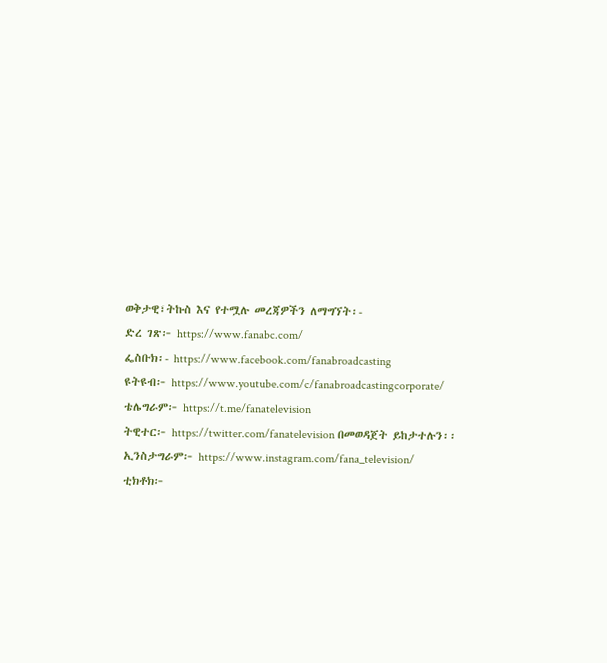ወቅታዊ፣ትኩስ እና የተሟሉ መረጃዎችን ለማግኘት፡-
ድረ ገጽ፦ https://www.fanabc.com/
ፌስቡክ፡- https://www.facebook.com/fanabroadcasting
ዩትዩብ፦ https://www.youtube.com/c/fanabroadcastingcorporate/
ቴሌግራም፦ https://t.me/fanatelevision
ትዊተር፦ https://twitter.com/fanatelevision በመወዳጀት ይከታተሉን፡፡
ኢንስታግራም፦ https://www.instagram.com/fana_television/
ቲክቶክ፦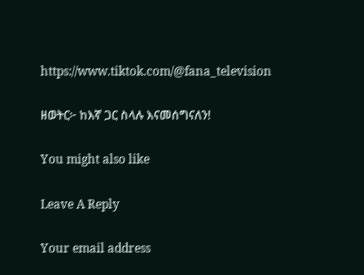https://www.tiktok.com/@fana_television

ዘወትር፦ ከእኛ ጋር ስላሉ እናመሰግናለን!

You might also like

Leave A Reply

Your email address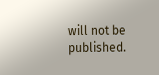will not be published.